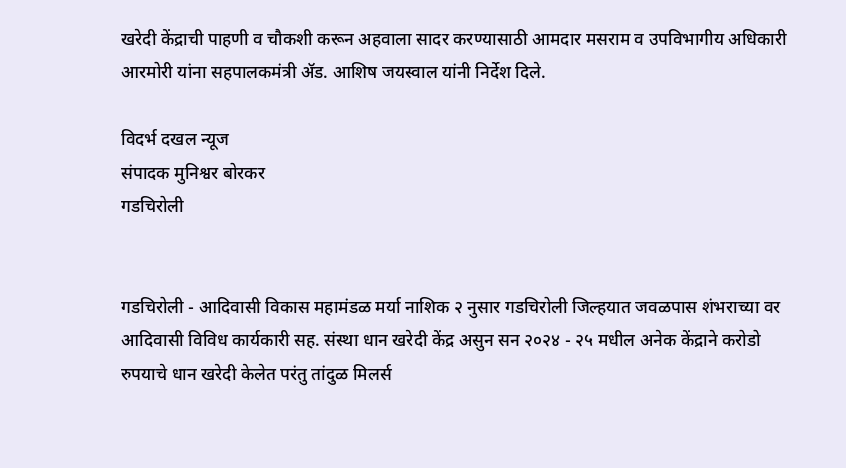खरेदी केंद्राची पाहणी व चौकशी करून अहवाला सादर करण्यासाठी आमदार मसराम व उपविभागीय अधिकारी आरमोरी यांना सहपालकमंत्री ॲड. आशिष जयस्वाल यांनी निर्देश दिले.

विदर्भ दखल न्यूज
संपादक मुनिश्वर बोरकर
गडचिरोली


गडचिरोली - आदिवासी विकास महामंडळ मर्या नाशिक २ नुसार गडचिरोली जिल्हयात जवळपास शंभराच्या वर आदिवासी विविध कार्यकारी सह. संस्था धान खरेदी केंद्र असुन सन २०२४ - २५ मधील अनेक केंद्राने करोडो रुपयाचे धान खरेदी केलेत परंतु तांदुळ मिलर्स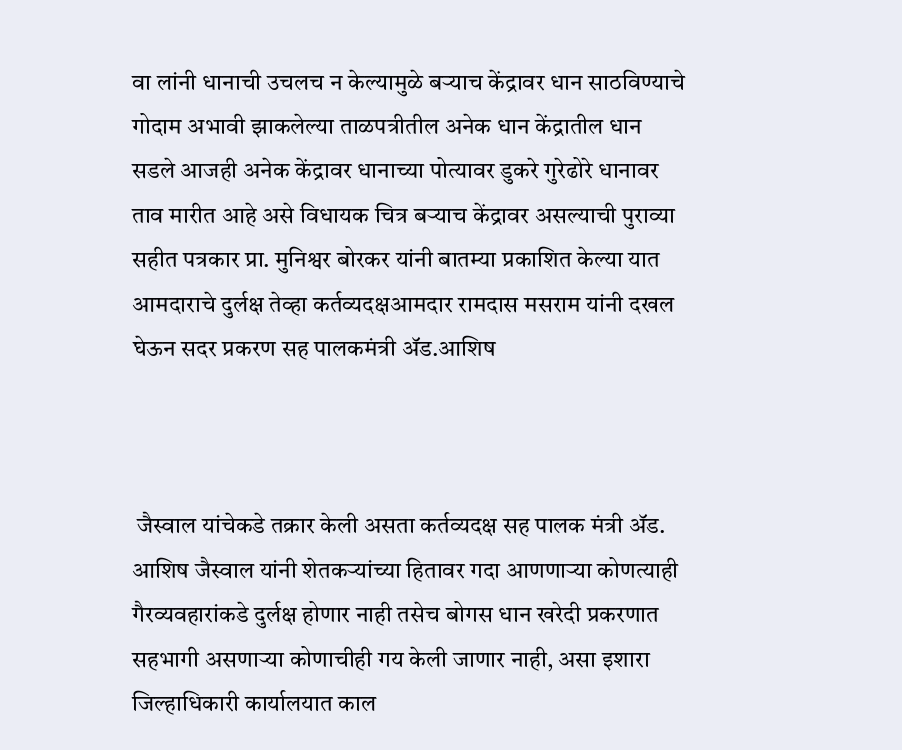वा लांनी धानाची उचलच न केल्यामुळे बऱ्याच केंद्रावर धान साठविण्याचे गोदाम अभावी झाकलेल्या ताळपत्रीतील अनेक धान केंद्रातील धान सडले आजही अनेक केंद्रावर धानाच्या पोत्यावर डुकरे गुरेढोरे धानावर ताव मारीत आहे असे विधायक चित्र बऱ्याच केंद्रावर असल्याची पुराव्या सहीत पत्रकार प्रा. मुनिश्वर बोरकर यांनी बातम्या प्रकाशित केल्या यात आमदाराचे दुर्लक्ष तेव्हा कर्तव्यदक्षआमदार रामदास मसराम यांनी दखल घेऊन सदर प्रकरण सह पालकमंत्री ॲड.आशिष



 जैस्वाल यांचेकडे तक्रार केली असता कर्तव्यदक्ष सह पालक मंत्री ॲड. आशिष जैस्वाल यांनी शेतकऱ्यांच्या हितावर गदा आणणाऱ्या कोणत्याही गैरव्यवहारांकडे दुर्लक्ष होणार नाही तसेच बोगस धान खरेदी प्रकरणात सहभागी असणाऱ्या कोणाचीही गय केली जाणार नाही, असा इशारा
जिल्हाधिकारी कार्यालयात काल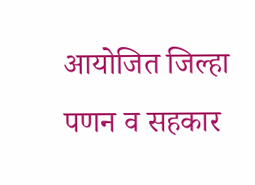आयोजित जिल्हा पणन व सहकार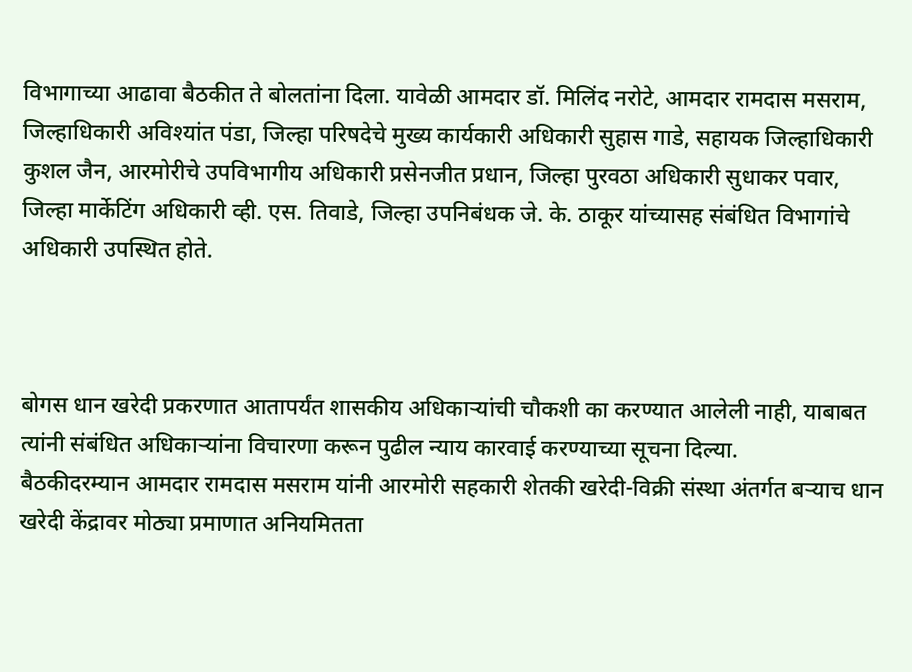विभागाच्या आढावा बैठकीत ते बोलतांना दिला. यावेळी आमदार डॉ. मिलिंद नरोटे, आमदार रामदास मसराम, जिल्हाधिकारी अविश्यांत पंडा, जिल्हा परिषदेचे मुख्य कार्यकारी अधिकारी सुहास गाडे, सहायक जिल्हाधिकारी कुशल जैन, आरमोरीचे उपविभागीय अधिकारी प्रसेनजीत प्रधान, जिल्हा पुरवठा अधिकारी सुधाकर पवार, जिल्हा मार्केटिंग अधिकारी व्ही. एस. तिवाडे, जिल्हा उपनिबंधक जे. के. ठाकूर यांच्यासह संबंधित विभागांचे अधिकारी उपस्थित होते.



बोगस धान खरेदी प्रकरणात आतापर्यंत शासकीय अधिकाऱ्यांची चौकशी का करण्यात आलेली नाही, याबाबत त्यांनी संबंधित अधिकाऱ्यांना विचारणा करून पुढील न्याय कारवाई करण्याच्या सूचना दिल्या.
बैठकीदरम्यान आमदार रामदास मसराम यांनी आरमोरी सहकारी शेतकी खरेदी-विक्री संस्था अंतर्गत बऱ्याच धान खरेदी केंद्रावर मोठ्या प्रमाणात अनियमितता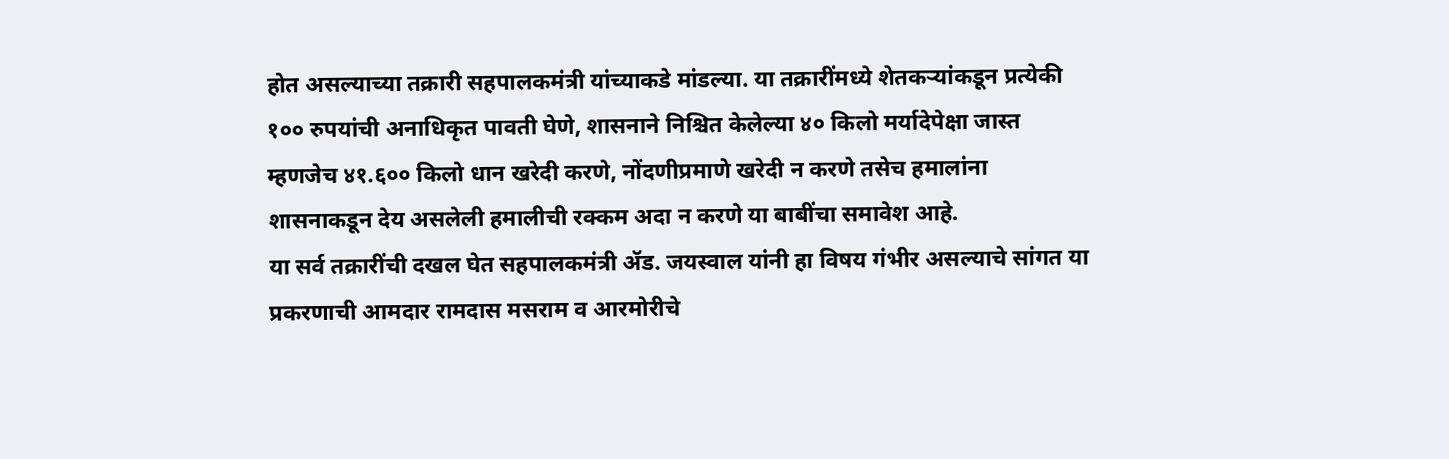होत असल्याच्या तक्रारी सहपालकमंत्री यांच्याकडे मांडल्या. या तक्रारींमध्ये शेतकऱ्यांकडून प्रत्येकी १०० रुपयांची अनाधिकृत पावती घेणे, शासनाने निश्चित केलेल्या ४० किलो मर्यादेपेक्षा जास्त म्हणजेच ४१.६०० किलो धान खरेदी करणे, नोंदणीप्रमाणे खरेदी न करणे तसेच हमालांना शासनाकडून देय असलेली हमालीची रक्कम अदा न करणे या बाबींचा समावेश आहे.
या सर्व तक्रारींची दखल घेत सहपालकमंत्री ॲड. जयस्वाल यांनी हा विषय गंभीर असल्याचे सांगत या प्रकरणाची आमदार रामदास मसराम व आरमोरीचे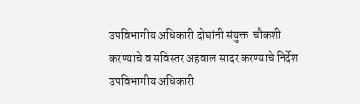उपविभागीय अधिकारी दोघांनी संयुक्त  चौकशी करण्याचे व सविस्तर अहवाल सादर करण्याचे निर्देश उपविभागीय अधिकारी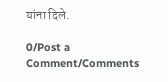यांना दिले.

0/Post a Comment/Comments